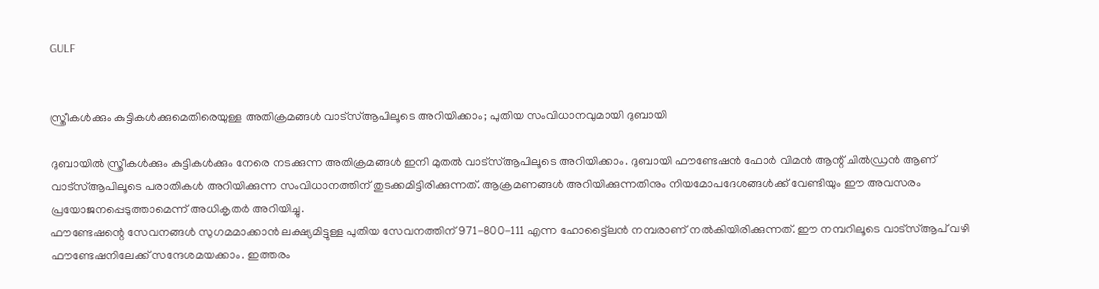GULF


സ്ത്രീകള്‍ക്കും കുട്ടികള്‍ക്കുമെതിരെയുള്ള അതിക്രമങ്ങള്‍ വാട്‌സ്ആപിലൂടെ അറിയിക്കാം; പുതിയ സംവിധാനവുമായി ദുബായി

ദുബായില്‍ സ്ത്രീകള്‍ക്കും കുട്ടികള്‍ക്കും നേരെ നടക്കുന്ന അതിക്രമങ്ങള്‍ ഇനി മുതല്‍ വാട്‌സ്ആപിലൂടെ അറിയിക്കാം. ദുബായി ഫൗണ്ടേഷന്‍ ഫോര്‍ വിമന്‍ ആന്റ് ചില്‍ഡ്രന്‍ ആണ് വാട്‌സ്ആപിലൂടെ പരാതികള്‍ അറിയിക്കുന്ന സംവിധാനത്തിന് തുടക്കമിട്ടിരിക്കുന്നത്. ആക്രമണങ്ങള്‍ അറിയിക്കുന്നതിനും നിയമോപദേശങ്ങള്‍ക്ക് വേണ്ടിയും ഈ അവസരം പ്രയോജനപ്പെടുത്താമെന്ന് അധികൃതര്‍ അറിയിച്ചു.
ഫൗണ്ടേഷന്റെ സേവനങ്ങള്‍ സുഗമമാക്കാന്‍ ലക്ഷ്യമിട്ടുള്ള പുതിയ സേവനത്തിന് 971-800-111 എന്ന ഹോട്ട്ലൈന്‍ നമ്പരാണ് നല്‍കിയിരിക്കുന്നത്. ഈ നമ്പറിലൂടെ വാട്‌സ്ആപ് വഴി ഫൗണ്ടേഷനിലേക്ക് സന്ദേശമയക്കാം. ഇത്തരം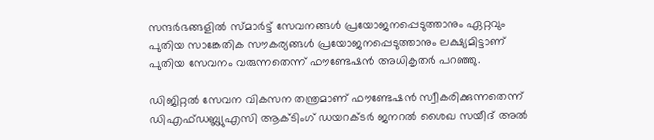സന്ദര്‍ഭങ്ങളില്‍ സ്മാര്‍ട്ട് സേവനങ്ങള്‍ പ്രയോജനപ്പെടുത്താനും ഏറ്റവും പുതിയ സാങ്കേതിക സൗകര്യങ്ങള്‍ പ്രയോജനപ്പെടുത്താനും ലക്ഷ്യമിട്ടാണ് പുതിയ സേവനം വരുന്നതെന്ന് ഫൗണ്ടേഷന്‍ അധികൃതര്‍ പറഞ്ഞു.

ഡിജിറ്റല്‍ സേവന വികസന തന്ത്രമാണ് ഫൗണ്ടേഷന്‍ സ്വീകരിക്കുന്നതെന്ന് ഡിഎഫ്ഡബ്ല്യുഎസി ആക്ടിംഗ് ഡയറക്ടര്‍ ജനറല്‍ ശൈഖ സയീദ് അല്‍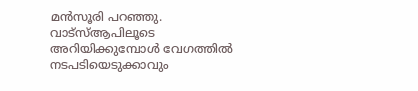മന്‍സൂരി പറഞ്ഞു. വാട്‌സ്ആപിലൂടെ അറിയിക്കുമ്പോള്‍ വേഗത്തില്‍ നടപടിയെടുക്കാവും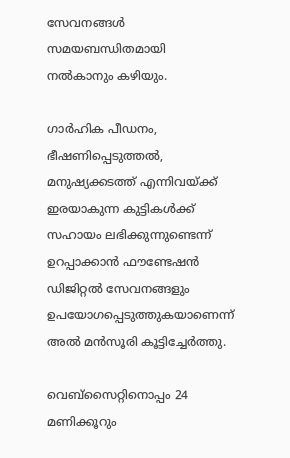സേവനങ്ങള്‍ സമയബന്ധിതമായി നല്‍കാനും കഴിയും.

ഗാര്‍ഹിക പീഡനം, ഭീഷണിപ്പെടുത്തല്‍, മനുഷ്യക്കടത്ത് എന്നിവയ്ക്ക് ഇരയാകുന്ന കുട്ടികള്‍ക്ക് സഹായം ലഭിക്കുന്നുണ്ടെന്ന് ഉറപ്പാക്കാന്‍ ഫൗണ്ടേഷന്‍ ഡിജിറ്റല്‍ സേവനങ്ങളും ഉപയോഗപ്പെടുത്തുകയാണെന്ന് അല്‍ മന്‍സൂരി കൂട്ടിച്ചേര്‍ത്തു.

വെബ്‌സൈറ്റിനൊപ്പം 24 മണിക്കൂറും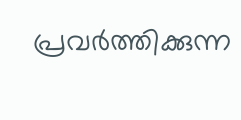പ്രവര്‍ത്തിക്കുന്ന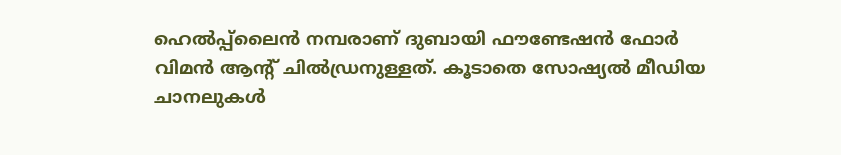ഹെല്‍പ്പ്ലൈന്‍ നമ്പരാണ് ദുബായി ഫൗണ്ടേഷന്‍ ഫോര്‍ വിമന്‍ ആന്റ് ചില്‍ഡ്രനുള്ളത്. കൂടാതെ സോഷ്യല്‍ മീഡിയ ചാനലുകള്‍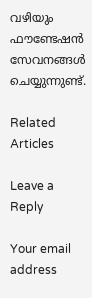വഴിയും ഫൗണ്ടേഷന്‍ സേവനങ്ങള്‍ ചെയ്യുന്നുണ്ട്.

Related Articles

Leave a Reply

Your email address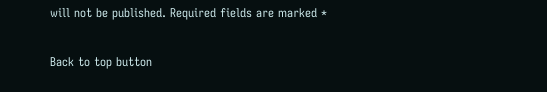will not be published. Required fields are marked *

Back to top button